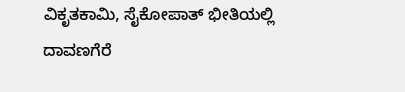ವಿಕೃತಕಾಮಿ, ಸೈಕೋಪಾತ್ ಭೀತಿಯಲ್ಲಿ ದಾವಣಗೆರೆ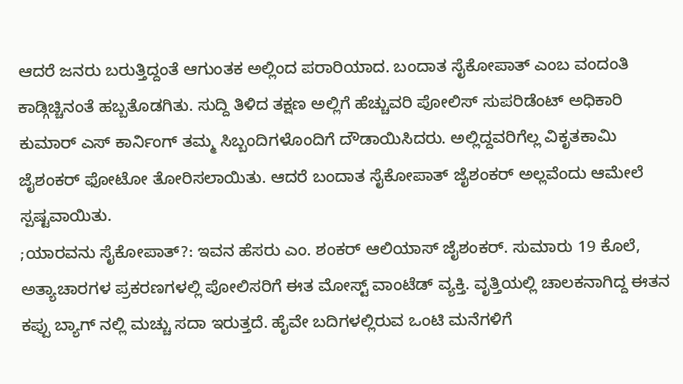ಆದರೆ ಜನರು ಬರುತ್ತಿದ್ದಂತೆ ಆಗುಂತಕ ಅಲ್ಲಿಂದ ಪರಾರಿಯಾದ. ಬಂದಾತ ಸೈಕೋಪಾತ್ ಎಂಬ ವಂದಂತಿ ಕಾಡ್ಗಿಚ್ಚಿನಂತೆ ಹಬ್ಬತೊಡಗಿತು. ಸುದ್ದಿ ತಿಳಿದ ತಕ್ಷಣ ಅಲ್ಲಿಗೆ ಹೆಚ್ಚುವರಿ ಪೋಲಿಸ್ ಸುಪರಿಡೆಂಟ್ ಅಧಿಕಾರಿ ಕುಮಾರ್ ಎಸ್ ಕಾರ್ನಿಂಗ್ ತಮ್ಮ ಸಿಬ್ಬಂದಿಗಳೊಂದಿಗೆ ದೌಡಾಯಿಸಿದರು. ಅಲ್ಲಿದ್ದವರಿಗೆಲ್ಲ ವಿಕೃತಕಾಮಿ ಜೈಶಂಕರ್ ಫೋಟೋ ತೋರಿಸಲಾಯಿತು. ಆದರೆ ಬಂದಾತ ಸೈಕೋಪಾತ್ ಜೈಶಂಕರ್ ಅಲ್ಲವೆಂದು ಆಮೇಲೆ ಸ್ಪಷ್ಟವಾಯಿತು.
;ಯಾರವನು ಸೈಕೋಪಾತ್?: ಇವನ ಹೆಸರು ಎಂ. ಶಂಕರ್ ಆಲಿಯಾಸ್ ಜೈಶಂಕರ್. ಸುಮಾರು 19 ಕೊಲೆ, ಅತ್ಯಾಚಾರಗಳ ಪ್ರಕರಣಗಳಲ್ಲಿ ಪೋಲಿಸರಿಗೆ ಈತ ಮೋಸ್ಟ್ ವಾಂಟೆಡ್ ವ್ಯಕ್ತಿ. ವೃತ್ತಿಯಲ್ಲಿ ಚಾಲಕನಾಗಿದ್ದ ಈತನ ಕಪ್ಪು ಬ್ಯಾಗ್ ನಲ್ಲಿ ಮಚ್ಚು ಸದಾ ಇರುತ್ತದೆ. ಹೈವೇ ಬದಿಗಳಲ್ಲಿರುವ ಒಂಟಿ ಮನೆಗಳಿಗೆ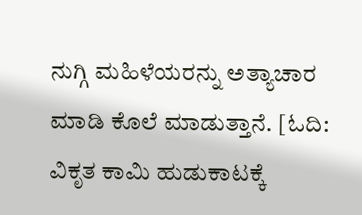ನುಗ್ಗಿ ಮಹಿಳೆಯರನ್ನು ಅತ್ಯಾಚಾರ ಮಾಡಿ ಕೊಲೆ ಮಾಡುತ್ತಾನೆ. [ಓದಿ: ವಿಕೃತ ಕಾಮಿ ಹುಡುಕಾಟಕ್ಕೆ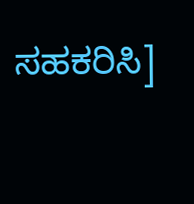ಸಹಕರಿಸಿ]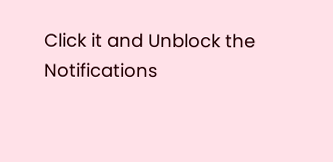Click it and Unblock the Notifications